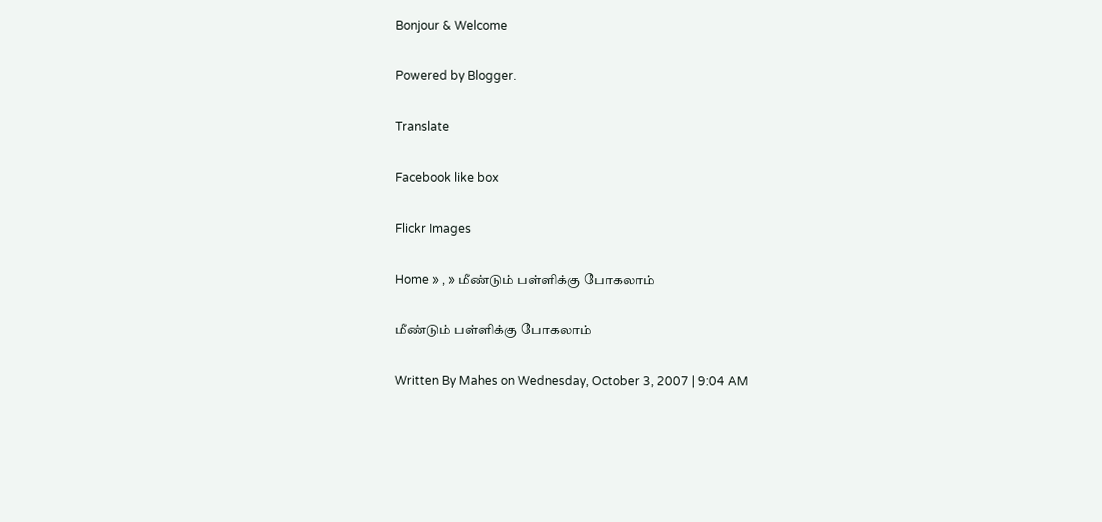Bonjour & Welcome

Powered by Blogger.

Translate

Facebook like box

Flickr Images

Home » , » மீண்டும் பள்ளிக்கு போகலாம்

மீண்டும் பள்ளிக்கு போகலாம்

Written By Mahes on Wednesday, October 3, 2007 | 9:04 AM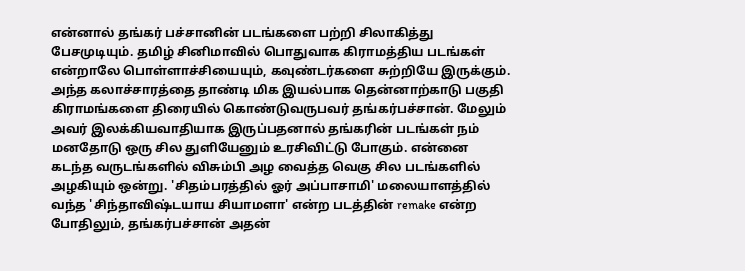என்னால் தங்கர் பச்சானின் படங்களை பற்றி சிலாகித்து பேசமுடியும். தமிழ் சினிமாவில் பொதுவாக கிராமத்திய படங்கள் என்றாலே பொள்ளாச்சியையும், கவுண்டர்களை சுற்றியே இருக்கும். அந்த கலாச்சாரத்தை தாண்டி மிக இயல்பாக தென்னாற்காடு பகுதி கிராமங்களை திரையில் கொண்டுவருபவர் தங்கர்பச்சான். மேலும் அவர் இலக்கியவாதியாக இருப்பதனால் தங்கரின் படங்கள் நம் மனதோடு ஒரு சில துளியேனும் உரசிவிட்டு போகும். என்னை கடந்த வருடங்களில் விசும்பி அழ வைத்த வெகு சில படங்களில் அழகியும் ஒன்று. 'சிதம்பரத்தில் ஓர் அப்பாசாமி' மலையாளத்தில் வந்த 'சிந்தாவிஷ்டயாய சியாமளா' என்ற படத்தின் remake என்ற போதிலும், தங்கர்பச்சான் அதன்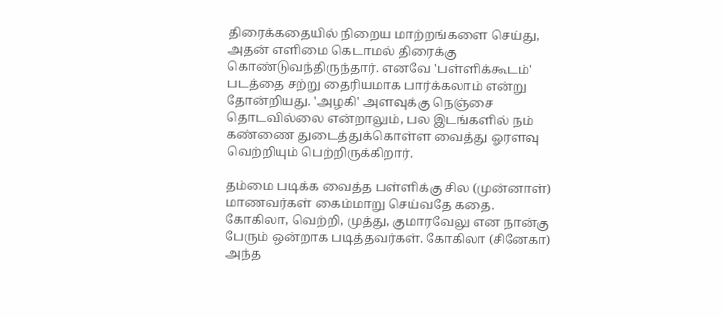திரைக்கதையில் நிறைய மாற்றங்களை செய்து, அதன் எளிமை கெடாமல் திரைக்கு கொண்டுவந்திருந்தார். எனவே 'பள்ளிக்கூடம்' படத்தை சற்று தைரியமாக பார்க்கலாம் என்று தோன்றியது. 'அழகி' அளவுக்கு நெஞ்சை தொடவில்லை என்றாலும், பல இடங்களில் நம் கண்ணை துடைத்துக்கொள்ள வைத்து ஓரளவு வெற்றியும் பெற்றிருக்கிறார்.

தம்மை படிக்க வைத்த பள்ளிக்கு சில (முன்னாள்) மாணவர்கள் கைம்மாறு செய்வதே கதை. கோகிலா, வெற்றி, முத்து, குமாரவேலு என நான்கு பேரும் ஒன்றாக படித்தவர்கள். கோகிலா (சினேகா) அந்த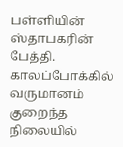பள்ளியின் ஸ்தாபகரின் பேத்தி. காலப்போக்கில் வருமானம் குறைந்த நிலையில்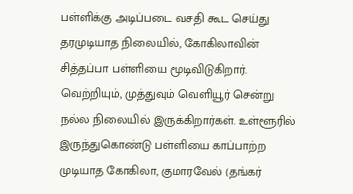பள்ளிக்கு அடிப்படை வசதி கூட செய்து தரமுடியாத நிலையில், கோகிலாவின் சித்தப்பா பள்ளியை மூடிவிடுகிறார். வெற்றியும், முத்துவும் வெளியூர் சென்று நல்ல நிலையில் இருக்கிறார்கள். உள்ளூரில் இருந்துகொண்டு பள்ளியை காப்பாற்ற முடியாத கோகிலா, குமாரவேல் (தங்கர்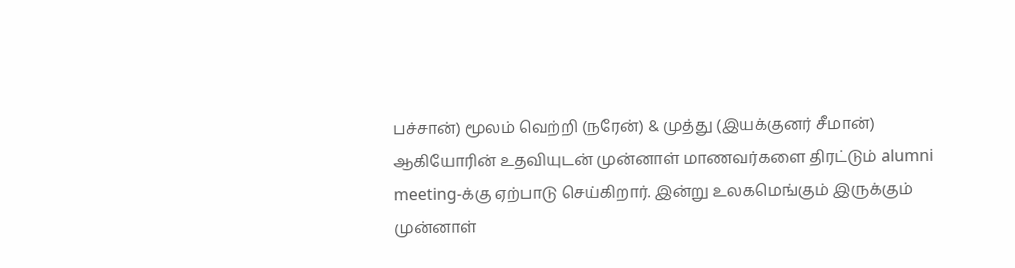பச்சான்) மூலம் வெற்றி (நரேன்) & முத்து (இயக்குனர் சீமான்) ஆகியோரின் உதவியுடன் முன்னாள் மாணவர்களை திரட்டும் alumni meeting-க்கு ஏற்பாடு செய்கிறார். இன்று உலகமெங்கும் இருக்கும் முன்னாள்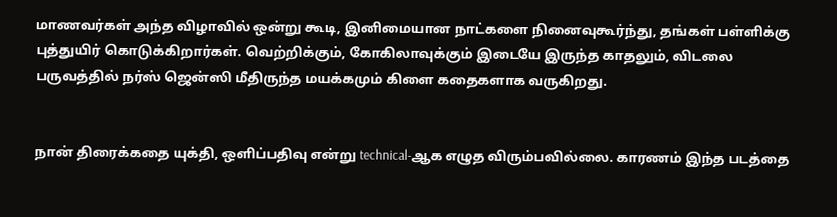மாணவர்கள் அந்த விழாவில் ஒன்று கூடி, இனிமையான நாட்களை நினைவுகூர்ந்து, தங்கள் பள்ளிக்கு புத்துயிர் கொடுக்கிறார்கள். வெற்றிக்கும், கோகிலாவுக்கும் இடையே இருந்த காதலும், விடலை பருவத்தில் நர்ஸ் ஜென்ஸி மீதிருந்த மயக்கமும் கிளை கதைகளாக வருகிறது.


நான் திரைக்கதை யுக்தி, ஒளிப்பதிவு என்று technical-ஆக எழுத விரும்பவில்லை. காரணம் இந்த படத்தை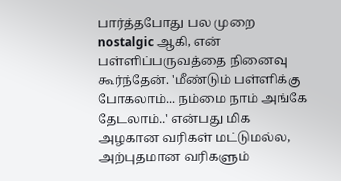பார்த்தபோது பல முறை nostalgic ஆகி, என் பள்ளிப்பருவத்தை நினைவு கூர்ந்தேன். 'மீண்டும் பள்ளிக்கு போகலாம்... நம்மை நாம் அங்கே தேடலாம்..' என்பது மிக அழகான வரிகள் மட்டுமல்ல, அற்புதமான வரிகளும்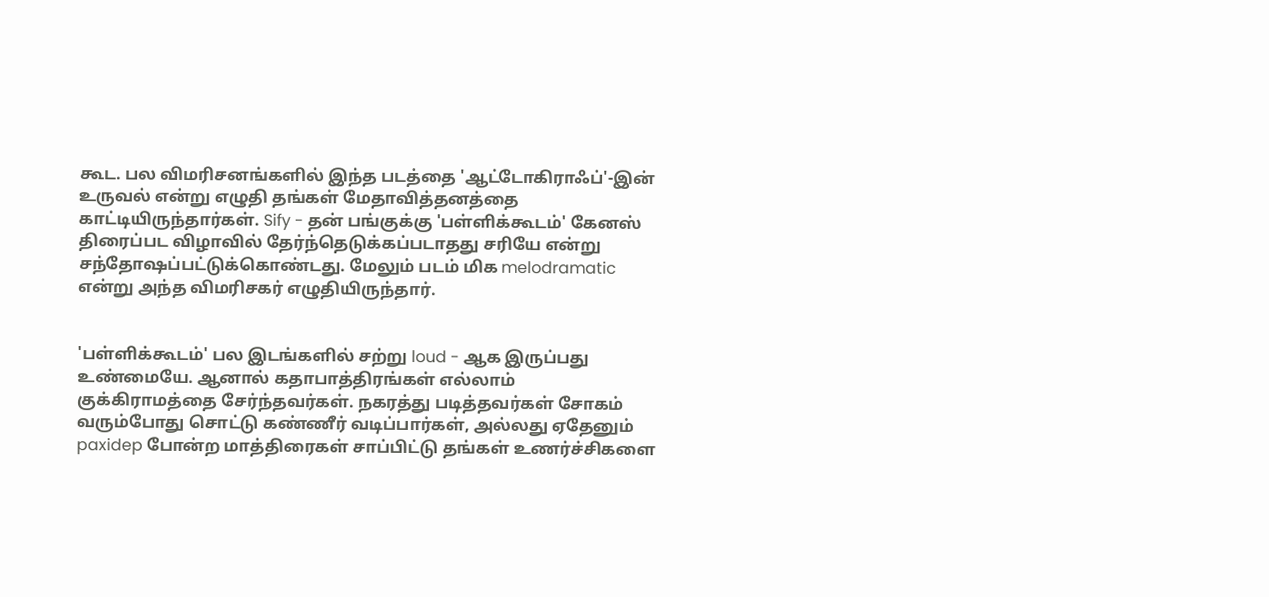கூட. பல விமரிசனங்களில் இந்த படத்தை 'ஆட்டோகிராஃப்'-இன் உருவல் என்று எழுதி தங்கள் மேதாவித்தனத்தை காட்டியிருந்தார்கள். Sify - தன் பங்குக்கு 'பள்ளிக்கூடம்' கேனஸ் திரைப்பட விழாவில் தேர்ந்தெடுக்கப்படாதது சரியே என்று சந்தோஷப்பட்டுக்கொண்டது. மேலும் படம் மிக melodramatic என்று அந்த விமரிசகர் எழுதியிருந்தார்.


'பள்ளிக்கூடம்' பல இடங்களில் சற்று loud - ஆக இருப்பது உண்மையே. ஆனால் கதாபாத்திரங்கள் எல்லாம் குக்கிராமத்தை சேர்ந்தவர்கள். நகரத்து படித்தவர்கள் சோகம் வரும்போது சொட்டு கண்ணீர் வடிப்பார்கள், அல்லது ஏதேனும் paxidep போன்ற மாத்திரைகள் சாப்பிட்டு தங்கள் உணர்ச்சிகளை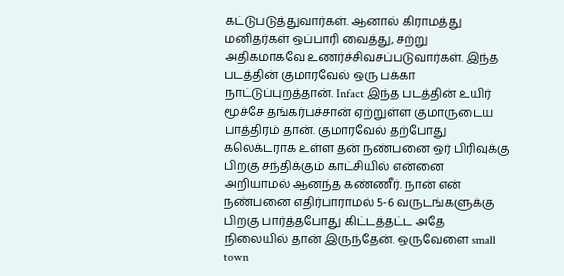கட்டுபடுத்துவார்கள். ஆனால் கிராமத்து மனிதர்கள் ஒப்பாரி வைத்து, சற்று அதிகமாகவே உணர்ச்சிவசப்படுவார்கள். இந்த படத்தின் குமாரவேல் ஒரு பக்கா நாட்டுப்புறத்தான். Infact இந்த படத்தின் உயிர் மூச்சே தங்கர்பச்சான் ஏற்றுள்ள குமாருடைய பாத்திரம் தான். குமாரவேல் தற்போது கலெக்டராக உள்ள தன் நண்பனை ஒர் பிரிவுக்கு பிறகு சந்திக்கும் காட்சியில் என்னை அறியாமல் ஆனந்த கண்ணீர். நான் என் நண்பனை எதிர்பாராமல் 5-6 வருடங்களுக்கு பிறகு பார்த்தபோது கிட்டத்தட்ட அதே நிலையில் தான் இருந்தேன். ஒருவேளை small town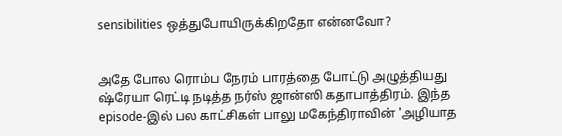sensibilities ஒத்துபோயிருக்கிறதோ என்னவோ?


அதே போல ரொம்ப நேரம் பாரத்தை போட்டு அழுத்தியது ஷ்ரேயா ரெட்டி நடித்த நர்ஸ் ஜான்ஸி கதாபாத்திரம். இந்த episode-இல் பல காட்சிகள் பாலு மகேந்திராவின் 'அழியாத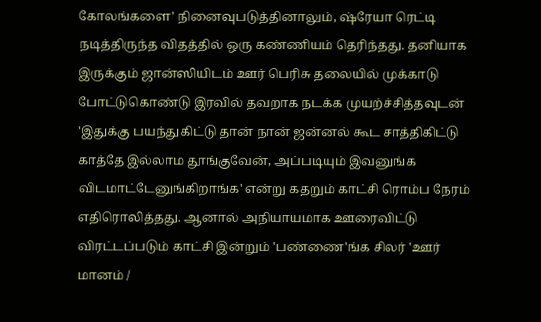கோலங்களை' நினைவுபடுத்தினாலும், ஷ்ரேயா ரெட்டி நடித்திருந்த விதத்தில் ஒரு கண்ணியம் தெரிந்தது. தனியாக இருக்கும் ஜான்ஸியிடம் ஊர் பெரிசு தலையில் முக்காடு போட்டுகொண்டு இரவில் தவறாக நடக்க முயற்ச்சித்தவுடன் 'இதுக்கு பயந்துகிட்டு தான் நான் ஜன்னல் கூட சாத்திகிட்டு காத்தே இல்லாம தூங்குவேன், அப்படியும் இவனுங்க விடமாட்டேனுங்கிறாங்க' என்று கதறும் காட்சி ரொம்ப நேரம் எதிரொலித்தது. ஆனால் அநியாயமாக ஊரைவிட்டு விரட்டப்படும் காட்சி இன்றும் 'பண்ணை'ங்க சிலர் 'ஊர் மானம் /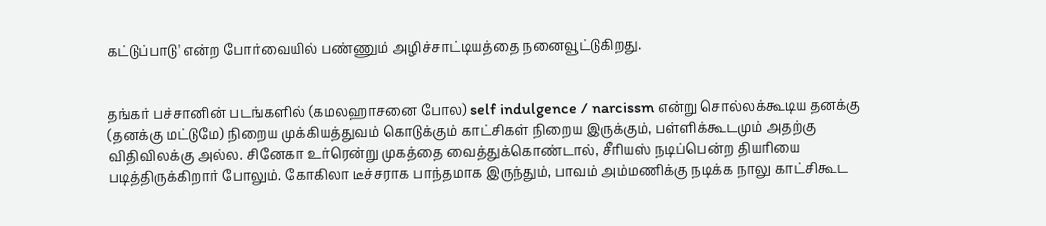கட்டுப்பாடு' என்ற போர்வையில் பண்ணும் அழிச்சாட்டியத்தை நனைவூட்டுகிறது.


தங்கர் பச்சானின் படங்களில் (கமலஹாசனை போல) self indulgence / narcissm என்று சொல்லக்கூடிய தனக்கு (தனக்கு மட்டுமே) நிறைய முக்கியத்துவம் கொடுக்கும் காட்சிகள் நிறைய இருக்கும், பள்ளிக்கூடமும் அதற்கு விதிவிலக்கு அல்ல. சினேகா உர்ரென்று முகத்தை வைத்துக்கொண்டால், சீரியஸ் நடிப்பென்ற தியரியை படித்திருக்கிறார் போலும். கோகிலா டீச்சராக பாந்தமாக இருந்தும், பாவம் அம்மணிக்கு நடிக்க நாலு காட்சிகூட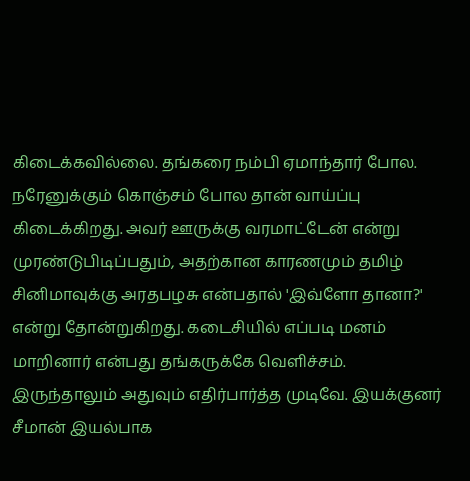கிடைக்கவில்லை. தங்கரை நம்பி ஏமாந்தார் போல. நரேனுக்கும் கொஞ்சம் போல தான் வாய்ப்பு கிடைக்கிறது. அவர் ஊருக்கு வரமாட்டேன் என்று முரண்டுபிடிப்பதும், அதற்கான காரணமும் தமிழ் சினிமாவுக்கு அரதபழசு என்பதால் 'இவ்ளோ தானா?' என்று தோன்றுகிறது. கடைசியில் எப்படி மனம் மாறினார் என்பது தங்கருக்கே வெளிச்சம். இருந்தாலும் அதுவும் எதிர்பார்த்த முடிவே. இயக்குனர் சீமான் இயல்பாக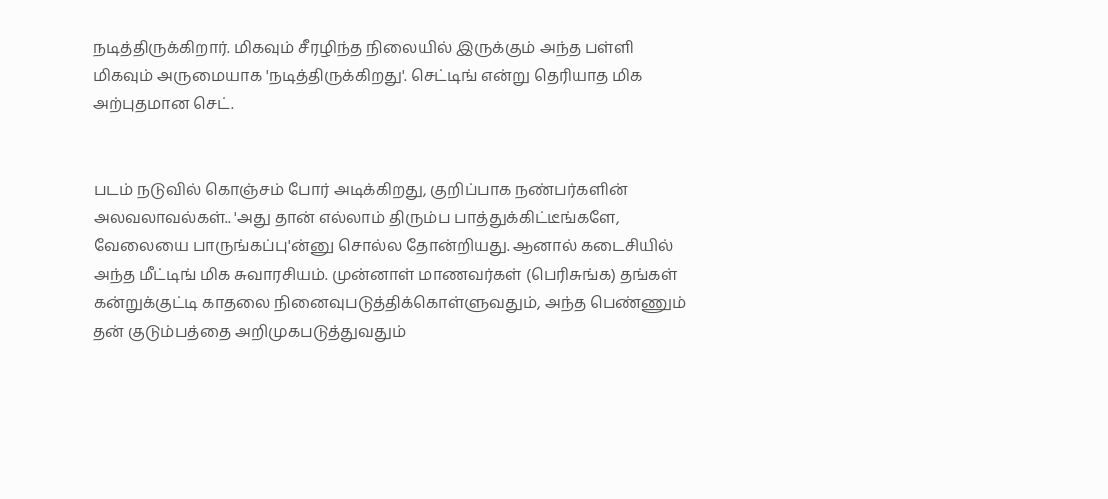நடித்திருக்கிறார். மிகவும் சீரழிந்த நிலையில் இருக்கும் அந்த பள்ளி மிகவும் அருமையாக 'நடித்திருக்கிறது'. செட்டிங் என்று தெரியாத மிக அற்புதமான செட்.


படம் நடுவில் கொஞ்சம் போர் அடிக்கிறது, குறிப்பாக நண்பர்களின் அலவலாவல்கள்.. 'அது தான் எல்லாம் திரும்ப பாத்துக்கிட்டீங்களே, வேலையை பாருங்கப்பு'ன்னு சொல்ல தோன்றியது. ஆனால் கடைசியில் அந்த மீட்டிங் மிக சுவாரசியம். முன்னாள் மாணவர்கள் (பெரிசுங்க) தங்கள் கன்றுக்குட்டி காதலை நினைவுபடுத்திக்கொள்ளுவதும், அந்த பெண்ணும் தன் குடும்பத்தை அறிமுகபடுத்துவதும்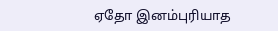ஏதோ இனம்புரியாத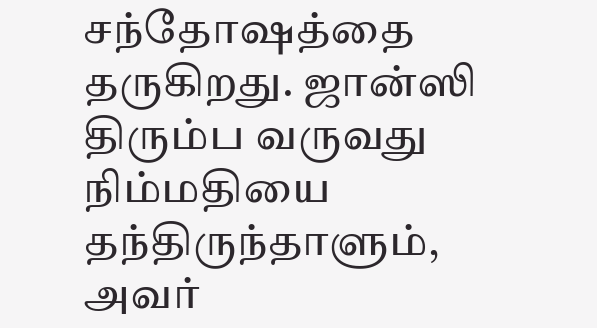சந்தோஷத்தை தருகிறது. ஜான்ஸி திரும்ப வருவது நிம்மதியை தந்திருந்தாளும், அவர்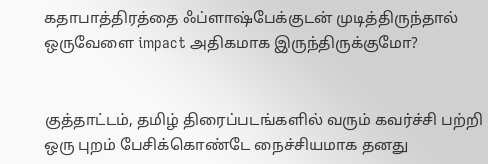கதாபாத்திரத்தை ஃப்ளாஷ்பேக்குடன் முடித்திருந்தால் ஒருவேளை impact அதிகமாக இருந்திருக்குமோ?


குத்தாட்டம், தமிழ் திரைப்படங்களில் வரும் கவர்ச்சி பற்றி ஒரு புறம் பேசிக்கொண்டே நைச்சியமாக தனது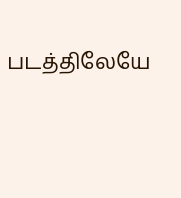படத்திலேயே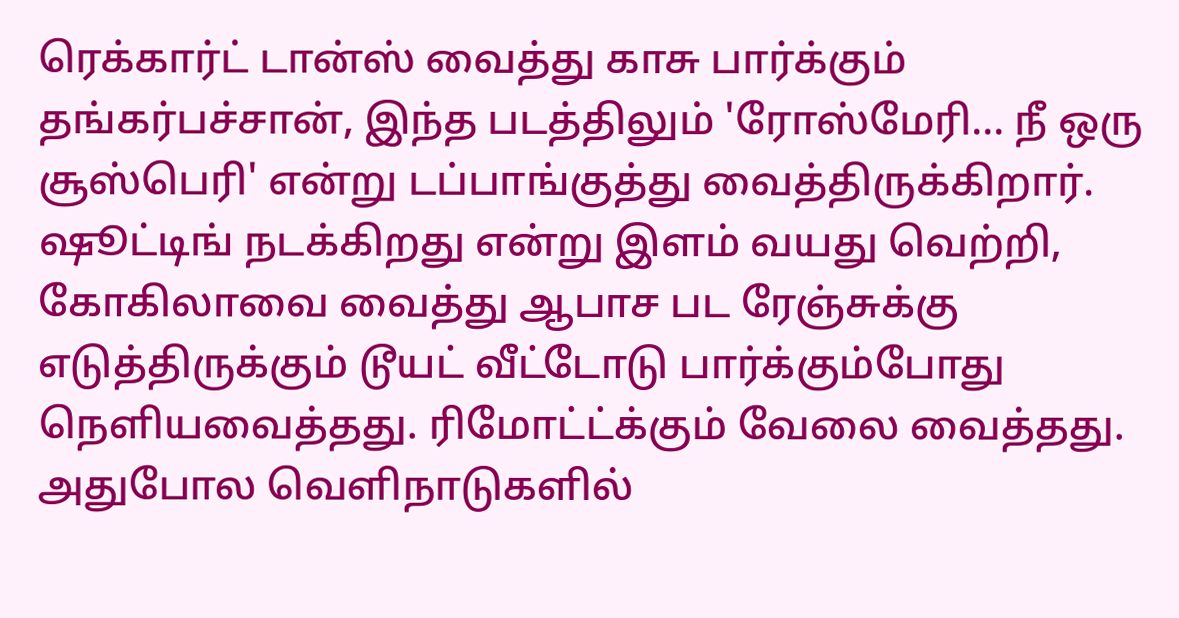ரெக்கார்ட் டான்ஸ் வைத்து காசு பார்க்கும் தங்கர்பச்சான், இந்த படத்திலும் 'ரோஸ்மேரி... நீ ஒரு சூஸ்பெரி' என்று டப்பாங்குத்து வைத்திருக்கிறார். ஷூட்டிங் நடக்கிறது என்று இளம் வயது வெற்றி, கோகிலாவை வைத்து ஆபாச பட ரேஞ்சுக்கு எடுத்திருக்கும் டூயட் வீட்டோடு பார்க்கும்போது நெளியவைத்தது. ரிமோட்ட்க்கும் வேலை வைத்தது. அதுபோல வெளிநாடுகளில்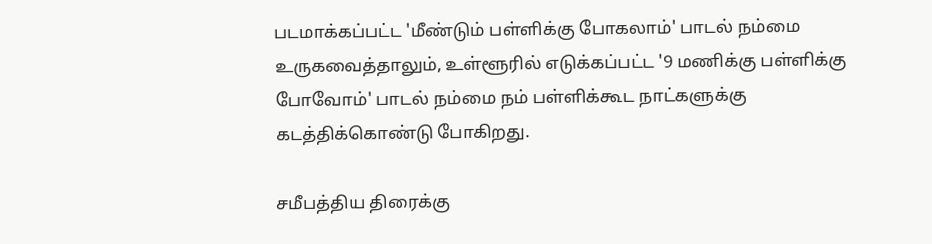படமாக்கப்பட்ட 'மீண்டும் பள்ளிக்கு போகலாம்' பாடல் நம்மை உருகவைத்தாலும், உள்ளூரில் எடுக்கப்பட்ட '9 மணிக்கு பள்ளிக்கு போவோம்' பாடல் நம்மை நம் பள்ளிக்கூட நாட்களுக்கு கடத்திக்கொண்டு போகிறது.

சமீபத்திய திரைக்கு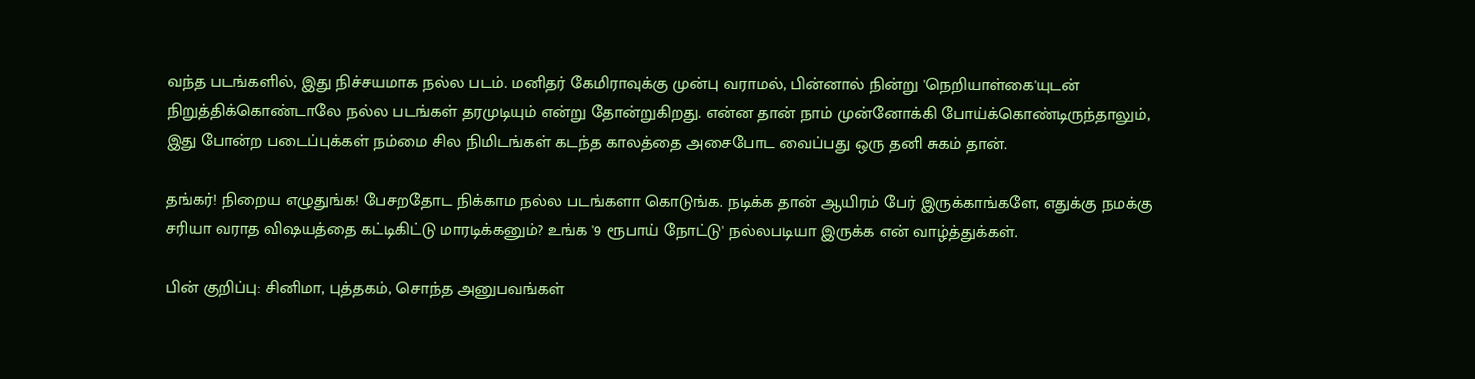வந்த படங்களில், இது நிச்சயமாக நல்ல படம். மனிதர் கேமிராவுக்கு முன்பு வராமல், பின்னால் நின்று 'நெறியாள்கை'யுடன் நிறுத்திக்கொண்டாலே நல்ல படங்கள் தரமுடியும் என்று தோன்றுகிறது. என்ன தான் நாம் முன்னோக்கி போய்க்கொண்டிருந்தாலும், இது போன்ற படைப்புக்கள் நம்மை சில நிமிடங்கள் கடந்த காலத்தை அசைபோட வைப்பது ஒரு தனி சுகம் தான்.

தங்கர்! நிறைய எழுதுங்க! பேசறதோட நிக்காம நல்ல படங்களா கொடுங்க. நடிக்க தான் ஆயிரம் பேர் இருக்காங்களே, எதுக்கு நமக்கு சரியா வராத விஷயத்தை கட்டிகிட்டு மாரடிக்கனும்? உங்க '9 ரூபாய் நோட்டு' நல்லபடியா இருக்க என் வாழ்த்துக்கள்.

பின் குறிப்பு: சினிமா, புத்தகம், சொந்த அனுபவங்கள்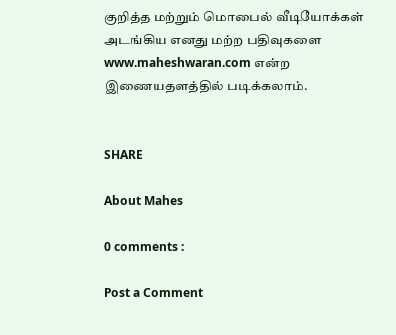குறித்த மற்றும் மொபைல் வீடியோக்கள் அடங்கிய எனது மற்ற பதிவுகளை www.maheshwaran.com என்ற இணையதளத்தில் படிக்கலாம்.


SHARE

About Mahes

0 comments :

Post a Comment